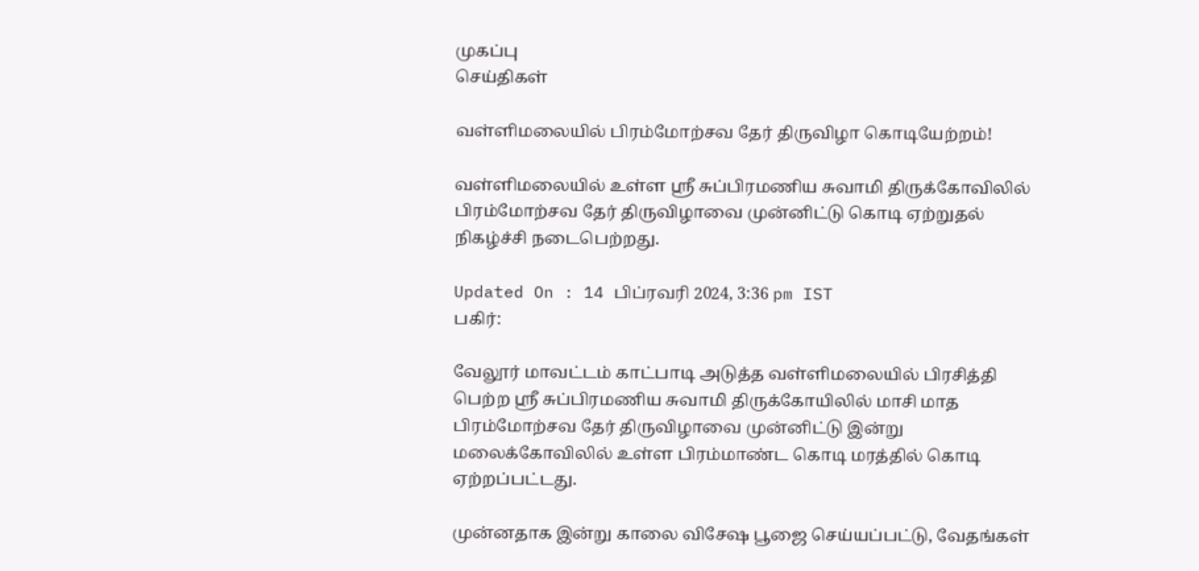முகப்பு
செய்திகள்

வள்ளிமலையில் பிரம்மோற்சவ தேர் திருவிழா கொடியேற்றம்!

வள்ளிமலையில் உள்ள ஸ்ரீ சுப்பிரமணிய சுவாமி திருக்கோவிலில் பிரம்மோற்சவ தேர் திருவிழாவை முன்னிட்டு கொடி ஏற்றுதல் நிகழ்ச்சி நடைபெற்றது.

Updated On : 14 பிப்ரவரி 2024, 3:36 pm IST
பகிர்:

வேலூர் மாவட்டம் காட்பாடி அடுத்த வள்ளிமலையில் பிரசித்தி பெற்ற ஸ்ரீ சுப்பிரமணிய சுவாமி திருக்கோயிலில் மாசி மாத பிரம்மோற்சவ தேர் திருவிழாவை முன்னிட்டு இன்று மலைக்கோவிலில் உள்ள பிரம்மாண்ட கொடி மரத்தில் கொடி ஏற்றப்பட்டது.

முன்னதாக இன்று காலை விசேஷ பூஜை செய்யப்பட்டு, வேதங்கள்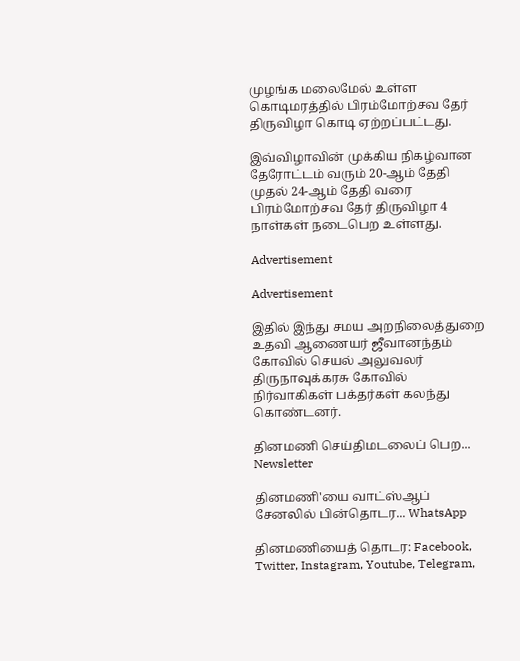முழங்க மலைமேல் உள்ள கொடிமரத்தில் பிரம்மோற்சவ தேர் திருவிழா கொடி ஏற்றப்பட்டது.

இவ்விழாவின் முக்கிய நிகழ்வான தேரோட்டம் வரும் 20-ஆம் தேதி முதல் 24-ஆம் தேதி வரை பிரம்மோற்சவ தேர் திருவிழா 4 நாள்கள் நடைபெற உள்ளது.

Advertisement

Advertisement

இதில் இந்து சமய அறநிலைத்துறை உதவி ஆணையர் ஜீவானந்தம் கோவில் செயல் அலுவலர் திருநாவுக்கரசு கோவில் நிர்வாகிகள் பக்தர்கள் கலந்து கொண்டனர்.

தினமணி செய்திமடலைப் பெற... Newsletter

தினமணி'யை வாட்ஸ்ஆப் சேனலில் பின்தொடர... WhatsApp

தினமணியைத் தொடர: Facebook, Twitter, Instagram, Youtube, Telegram,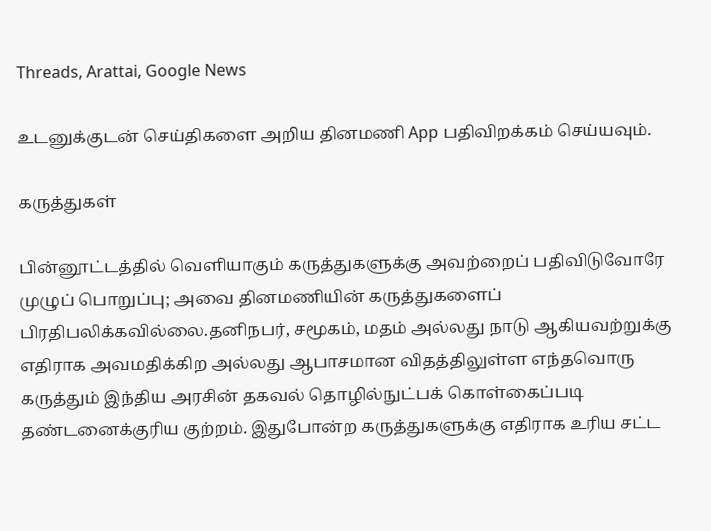Threads, Arattai, Google News

உடனுக்குடன் செய்திகளை அறிய தினமணி App பதிவிறக்கம் செய்யவும்.

கருத்துகள்

பின்னூட்டத்தில் வெளியாகும் கருத்துகளுக்கு அவற்றைப் பதிவிடுவோரே முழுப் பொறுப்பு; அவை தினமணியின் கருத்துகளைப் பிரதிபலிக்கவில்லை.தனிநபர், சமூகம், மதம் அல்லது நாடு ஆகியவற்றுக்கு எதிராக அவமதிக்கிற அல்லது ஆபாசமான விதத்திலுள்ள எந்தவொரு கருத்தும் இந்திய அரசின் தகவல் தொழில்நுட்பக் கொள்கைப்படி தண்டனைக்குரிய குற்றம். இதுபோன்ற கருத்துகளுக்கு எதிராக உரிய சட்ட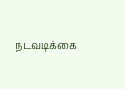நடவடிக்கை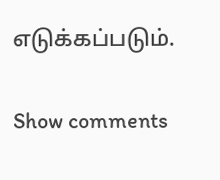எடுக்கப்படும்.

Show comments